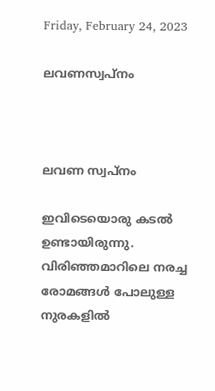Friday, February 24, 2023

ലവണസ്വപ്നം



ലവണ സ്വപ്നം

ഇവിടെയൊരു കടൽ ഉണ്ടായിരുന്നു.
വിരിഞ്ഞമാറിലെ നരച്ച രോമങ്ങൾ പോലുള്ള
നുരകളിൽ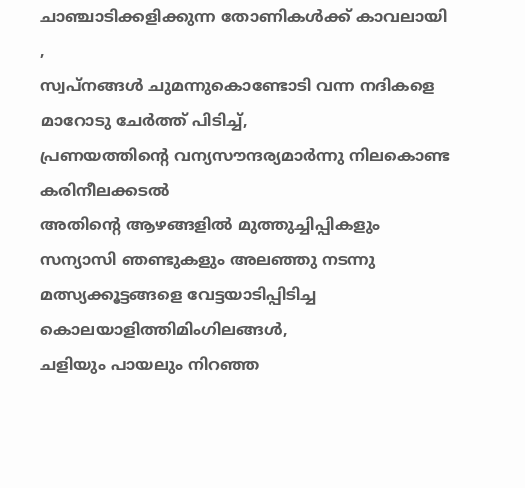ചാഞ്ചാടിക്കളിക്കുന്ന തോണികൾക്ക് കാവലായി ,
സ്വപ്നങ്ങൾ ചുമന്നുകൊണ്ടോടി വന്ന നദികളെ
മാറോടു ചേർത്ത് പിടിച്ച്,
പ്രണയത്തിന്റെ വന്യസൗന്ദര്യമാർന്നു നിലകൊണ്ട കരിനീലക്കടൽ
അതിന്റെ ആഴങ്ങളിൽ മുത്തുച്ചിപ്പികളും സന്യാസി ഞണ്ടുകളും അലഞ്ഞു നടന്നു
മത്സ്യക്കൂട്ടങ്ങളെ വേട്ടയാടിപ്പിടിച്ച കൊലയാളിത്തിമിംഗിലങ്ങൾ,
ചളിയും പായലും നിറഞ്ഞ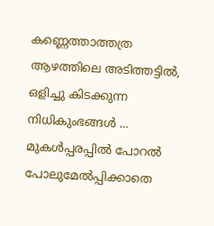കണ്ണെത്താത്തത്ര ആഴത്തിലെ അടിത്തട്ടിൽ,
ഒളിച്ചു കിടക്കുന്ന നിധികുംഭങ്ങൾ ...
മുകൾപ്പരപ്പിൽ പോറൽ പോലുമേൽപ്പിക്കാതെ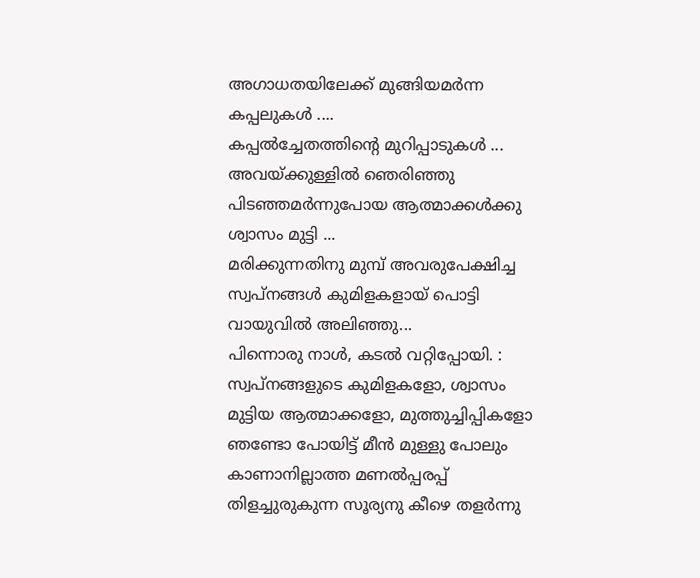അഗാധതയിലേക്ക് മുങ്ങിയമർന്ന കപ്പലുകൾ ....
കപ്പൽച്ചേതത്തിന്റെ മുറിപ്പാടുകൾ ...
അവയ്ക്കുള്ളിൽ ഞെരിഞ്ഞു പിടഞ്ഞമർന്നുപോയ ആത്മാക്കൾക്കു ശ്വാസം മുട്ടി ...
മരിക്കുന്നതിനു മുമ്പ് അവരുപേക്ഷിച്ച സ്വപ്നങ്ങൾ കുമിളകളായ് പൊട്ടി വായുവിൽ അലിഞ്ഞു...
പിന്നൊരു നാൾ, കടൽ വറ്റിപ്പോയി. :
സ്വപ്നങ്ങളുടെ കുമിളകളോ, ശ്വാസം മുട്ടിയ ആത്മാക്കളോ, മുത്തുച്ചിപ്പികളോ ഞണ്ടോ പോയിട്ട് മീൻ മുള്ളു പോലും കാണാനില്ലാത്ത മണൽപ്പരപ്പ് തിളച്ചുരുകുന്ന സൂര്യനു കീഴെ തളർന്നു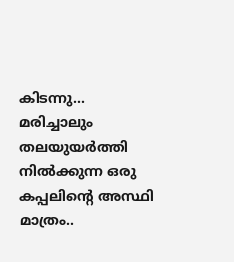കിടന്നു...
മരിച്ചാലും തലയുയർത്തി നിൽക്കുന്ന ഒരു കപ്പലിന്റെ അസ്ഥി മാത്രം..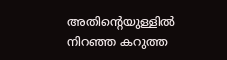അതിന്റെയുള്ളിൽ നിറഞ്ഞ കറുത്ത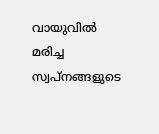വായുവിൽ
മരിച്ച സ്വപ്നങ്ങളുടെ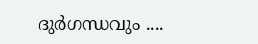ദുർഗന്ധവും ....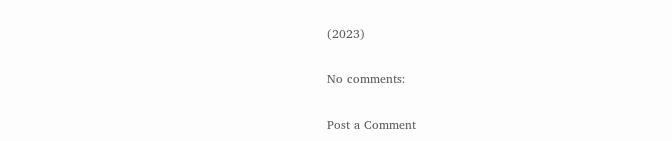(2023)

No comments:

Post a Comment